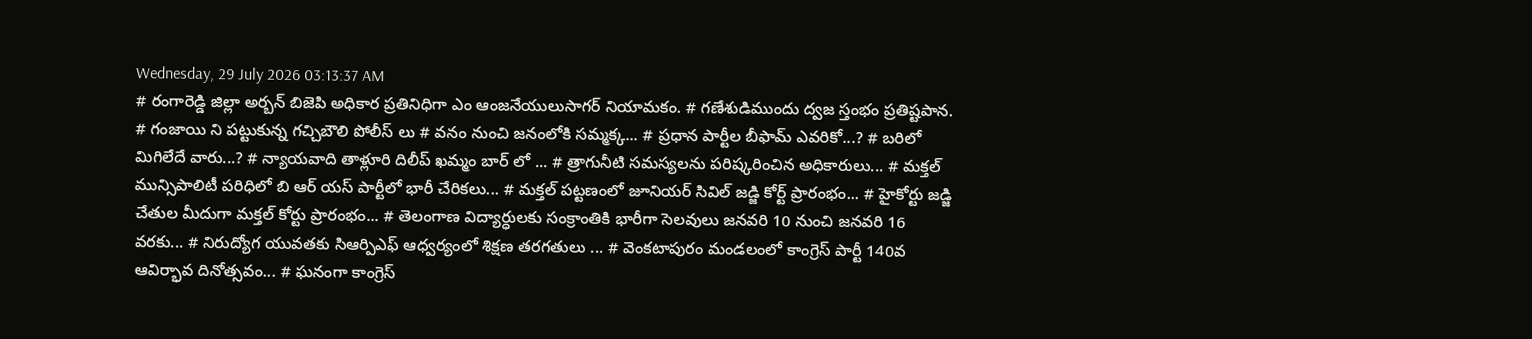Wednesday, 29 July 2026 03:13:37 AM
# రంగారెడ్డి జిల్లా అర్బన్ బిజెపి అధికార ప్రతినిధిగా ఎం ఆంజనేయులుసాగర్ నియామకం. # గణేశుడిముందు ద్వజ స్తంభం ప్రతిష్టపాన. # గంజాయి ని పట్టుకున్న గచ్చిబౌలి పోలీస్ లు # వనం నుంచి జనంలోకి సమ్మక్క... # ప్రధాన పార్టీల బీఫామ్ ఎవరికో...? # బరిలో మిగిలేదే వారు...? # న్యాయవాది తాళ్లూరి దిలీప్ ఖమ్మం బార్ లో ... # త్రాగునీటి సమస్యలను పరిష్కరించిన అధికారులు... # మక్తల్ మున్సిపాలిటీ పరిధిలో బి ఆర్ యస్ పార్టీలో భారీ చేరికలు... # మక్తల్ పట్టణంలో జూనియర్ సివిల్ జడ్జి కోర్ట్ ప్రారంభం... # హైకోర్టు జడ్జి చేతుల మీదుగా మక్తల్ కోర్టు ప్రారంభం... # తెలంగాణ విద్యార్ధులకు సంక్రాంతికి భారీగా సెలవులు జనవరి 10 నుంచి జనవరి 16 వరకు... # నిరుద్యోగ యువతకు సిఆర్పిఎఫ్ ఆధ్వర్యంలో శిక్షణ తరగతులు ... # వెంకటాపురం మండలంలో కాంగ్రెస్ పార్టీ 140వ ఆవిర్భావ దినోత్సవం... # ఘనంగా కాంగ్రెస్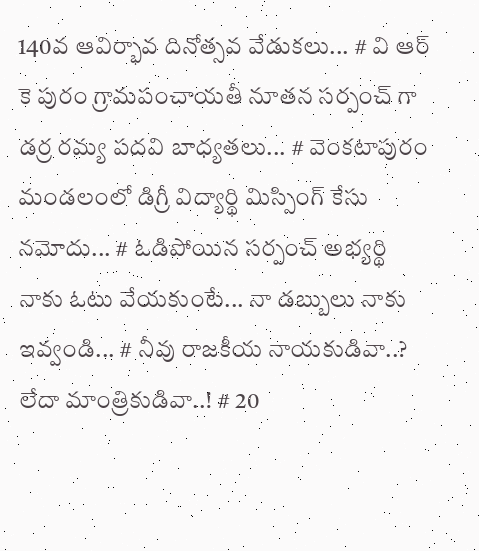140వ ఆవిర్భావ దినోత్సవ వేడుకలు... # వి ఆర్ కె పురం గ్రామపంచాయతీ నూతన సర్పంచ్ గా డర్ర రమ్య పదవి బాధ్యతలు... # వెంకటాపురం మండలంలో డిగ్రీ విద్యార్థి మిస్సింగ్ కేసు నమోదు... # ఓడిపోయిన సర్పంచ్ అభ్యర్థి నాకు ఓటు వేయకుంటే... నా డబ్బులు నాకు ఇవ్వండి... # నీవు రాజకీయ నాయకుడివా..? లేదా మాంత్రికుడివా..! # 20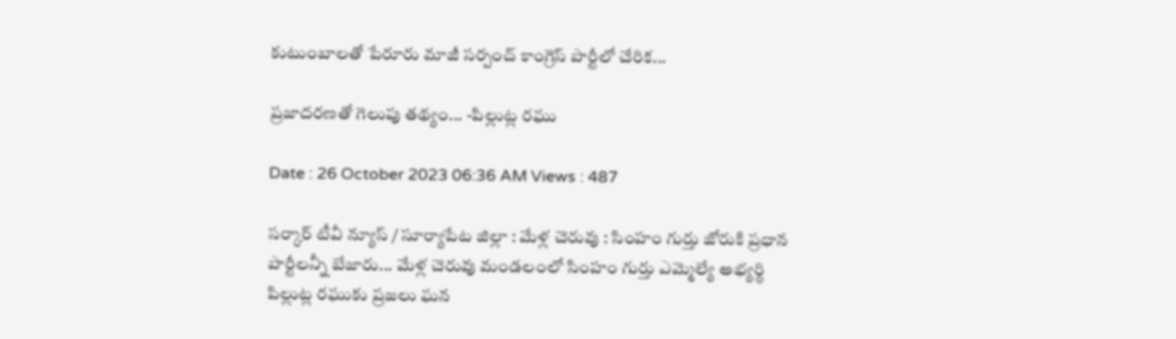కుటుంబాలతో పేరూరు మాజీ సర్పంచ్ కాంగ్రెస్ పార్టీలో చేరిక...

ప్రజాదరణతో గెలుపు తథ్యం... -పిల్లుట్ల రఘు

Date : 26 October 2023 06:36 AM Views : 487

సర్కార్ టీవీ న్యూస్ / సూర్యాపేట జిల్లా : మేళ్ల చెరువు : సింహం గుర్తు జోరుకి ప్రధాన పార్టీలన్నీ బేజారు... మేళ్ల చెరువు మండలంలో సింహం గుర్తు ఎమ్మెల్యే అభ్యర్థి పిల్లుట్ల రఘుకు ప్రజలు ఘన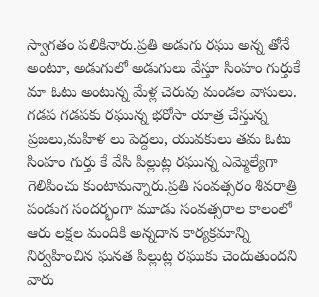స్వాగతం పలికినారు.ప్రతి అడుగు రఘు అన్న తోనే అంటూ, అడుగులో అడుగులు వేస్తూ సింహం గుర్తుకే మా ఓటు అంటున్న మేళ్ల చెరువు మండల వాసులు. గడప గడపకు రఘున్న భరోసా యాత్ర చేస్తున్న ప్రజలు,మహిళ లు పెద్దలు, యువకులు తమ ఓటు సింహం గుర్తు కే వేసి పిల్లుట్ల రఘున్న ఎమ్మెల్యేగా గెలిపించు కుంటామన్నారు.ప్రతి సంవత్సరం శివరాత్రి పండుగ సందర్భంగా మూడు సంవత్సరాల కాలంలో ఆరు లక్షల మందికి అన్నదాన కార్యక్రమాన్ని నిర్వహించిన ఘనత పిల్లుట్ల రఘుకు చెందుతుందని వారు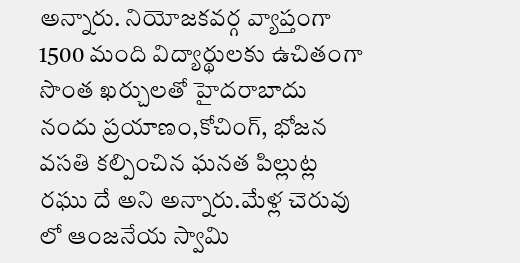అన్నారు. నియోజకవర్గ వ్యాప్తంగా 1500 మంది విద్యార్థులకు ఉచితంగా సొంత ఖర్చులతో హైదరాబాదు నందు ప్రయాణం,కోచింగ్, భోజన వసతి కల్పించిన ఘనత పిల్లుట్ల రఘు దే అని అన్నారు.మేళ్ల చెరువు లో ఆంజనేయ స్వామి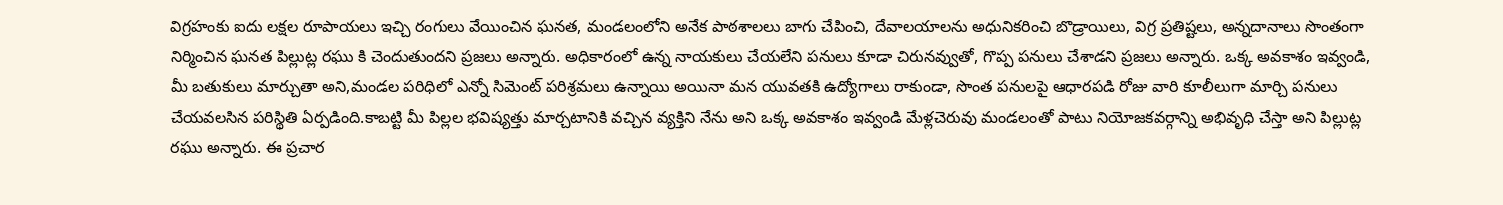విగ్రహంకు ఐదు లక్షల రూపాయలు ఇచ్చి రంగులు వేయించిన ఘనత, మండలంలోని అనేక పాఠశాలలు బాగు చేపించి, దేవాలయాలను అధునికరించి బొడ్రాయిలు, విగ్ర ప్రతిష్టలు, అన్నదానాలు సొంతంగా నిర్మించిన ఘనత పిల్లుట్ల రఘు కి చెందుతుందని ప్రజలు అన్నారు. అధికారంలో ఉన్న నాయకులు చేయలేని పనులు కూడా చిరునవ్వుతో, గొప్ప పనులు చేశాడని ప్రజలు అన్నారు. ఒక్క అవకాశం ఇవ్వండి, మీ బతుకులు మార్చుతా అని,మండల పరిధిలో ఎన్నో సిమెంట్ పరిశ్రమలు ఉన్నాయి అయినా మన యువతకి ఉద్యోగాలు రాకుండా, సొంత పనులపై ఆధారపడి రోజు వారి కూలీలుగా మార్చి పనులు చేయవలసిన పరిస్థితి ఏర్పడింది.కాబట్టి మీ పిల్లల భవిష్యత్తు మార్చటానికి వచ్చిన వ్యక్తిని నేను అని ఒక్క అవకాశం ఇవ్వండి మేళ్లచెరువు మండలంతో పాటు నియోజకవర్గాన్ని అభివృధి చేస్తా అని పిల్లుట్ల రఘు అన్నారు. ఈ ప్రచార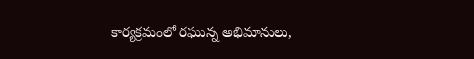కార్యక్రమంలో రఘున్న అభిమానులు,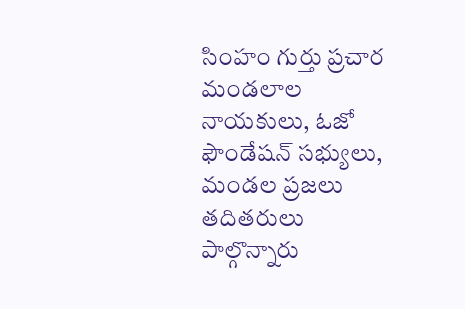సింహం గుర్తు ప్రచార మండలాల నాయకులు, ఓజో ఫౌండేషన్ సభ్యులు, మండల ప్రజలు తదితరులు పాల్గొన్నారు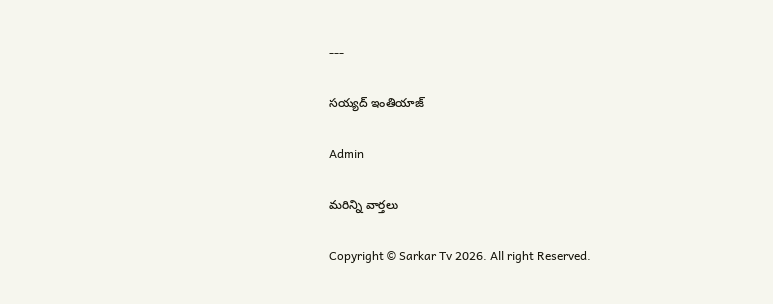---

సయ్యద్ ఇంతియాజ్

Admin

మరిన్ని వార్తలు

Copyright © Sarkar Tv 2026. All right Reserved.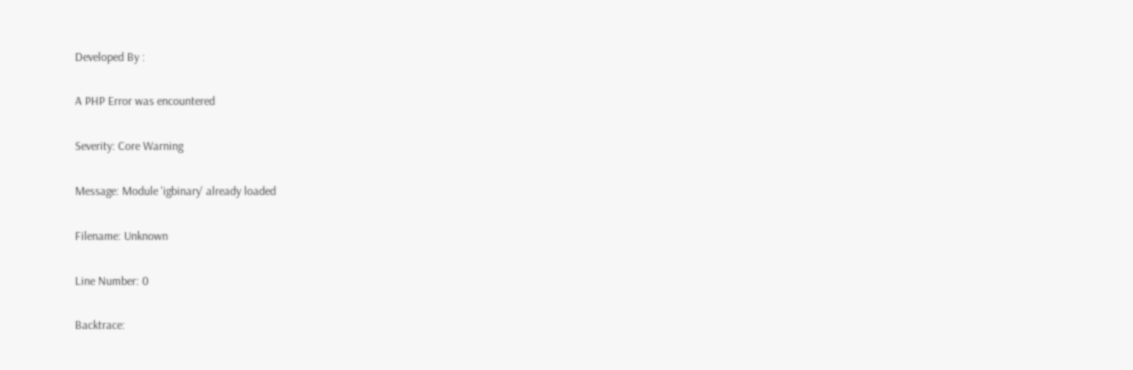Developed By :

A PHP Error was encountered

Severity: Core Warning

Message: Module 'igbinary' already loaded

Filename: Unknown

Line Number: 0

Backtrace: